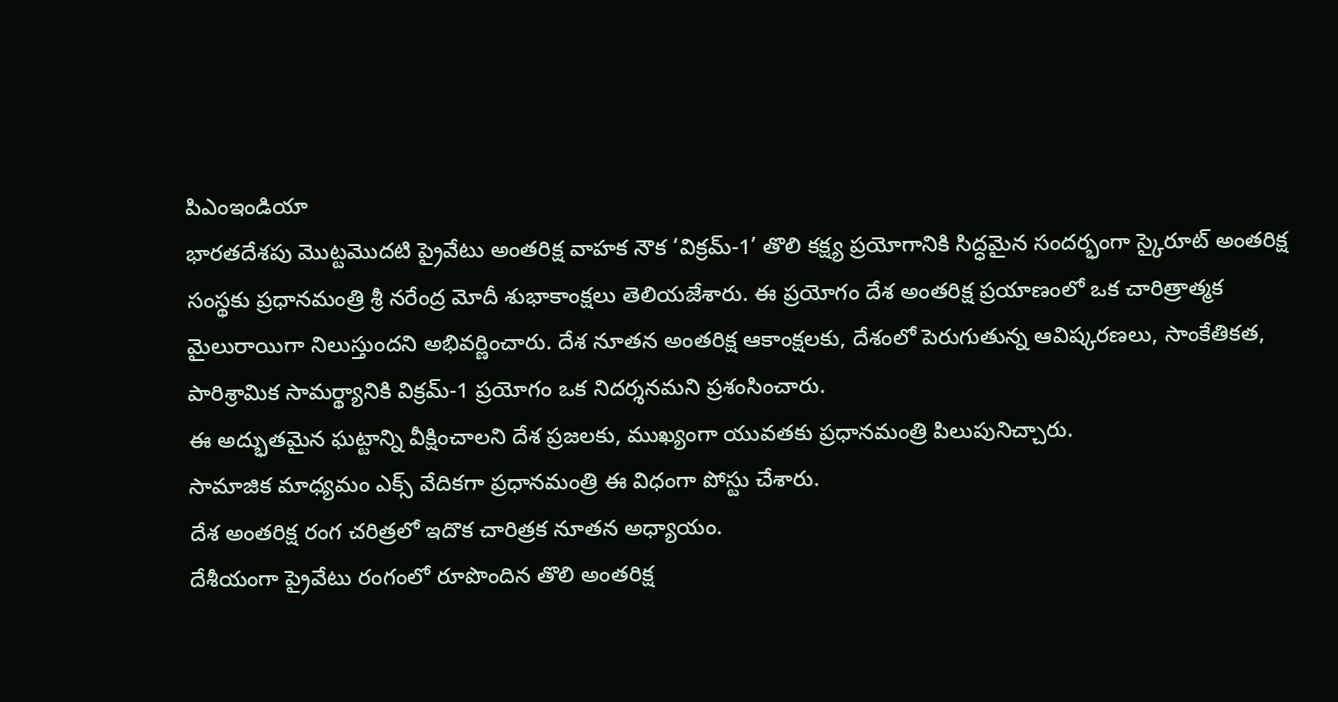పిఎంఇండియా
భారతదేశపు మొట్టమొదటి ప్రైవేటు అంతరిక్ష వాహక నౌక ‘విక్రమ్-1’ తొలి కక్ష్య ప్రయోగానికి సిద్ధమైన సందర్భంగా స్కైరూట్ అంతరిక్ష సంస్థకు ప్రధానమంత్రి శ్రీ నరేంద్ర మోదీ శుభాకాంక్షలు తెలియజేశారు. ఈ ప్రయోగం దేశ అంతరిక్ష ప్రయాణంలో ఒక చారిత్రాత్మక మైలురాయిగా నిలుస్తుందని అభివర్ణించారు. దేశ నూతన అంతరిక్ష ఆకాంక్షలకు, దేశంలో పెరుగుతున్న ఆవిష్కరణలు, సాంకేతికత, పారిశ్రామిక సామర్థ్యానికి విక్రమ్-1 ప్రయోగం ఒక నిదర్శనమని ప్రశంసించారు.
ఈ అద్భుతమైన ఘట్టాన్ని వీక్షించాలని దేశ ప్రజలకు, ముఖ్యంగా యువతకు ప్రధానమంత్రి పిలుపునిచ్చారు.
సామాజిక మాధ్యమం ఎక్స్ వేదికగా ప్రధానమంత్రి ఈ విధంగా పోస్టు చేశారు.
దేశ అంతరిక్ష రంగ చరిత్రలో ఇదొక చారిత్రక నూతన అధ్యాయం.
దేశీయంగా ప్రైవేటు రంగంలో రూపొందిన తొలి అంతరిక్ష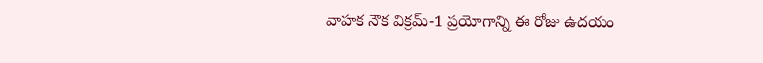వాహక నౌక విక్రమ్-1 ప్రయోగాన్ని ఈ రోజు ఉదయం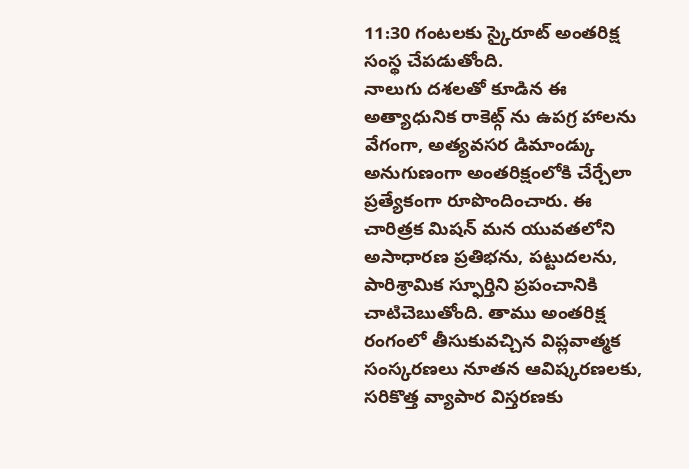11:30 గంటలకు స్కైరూట్ అంతరిక్ష సంస్థ చేపడుతోంది.
నాలుగు దశలతో కూడిన ఈ అత్యాధునిక రాకెట్గ్ ను ఉపగ్ర హాలను వేగంగా, అత్యవసర డిమాండ్కు అనుగుణంగా అంతరిక్షంలోకి చేర్చేలా ప్రత్యేకంగా రూపొందించారు. ఈ చారిత్రక మిషన్ మన యువతలోని అసాధారణ ప్రతిభను, పట్టుదలను, పారిశ్రామిక స్ఫూర్తిని ప్రపంచానికి చాటిచెబుతోంది. తాము అంతరిక్ష రంగంలో తీసుకువచ్చిన విప్లవాత్మక సంస్కరణలు నూతన ఆవిష్కరణలకు, సరికొత్త వ్యాపార విస్తరణకు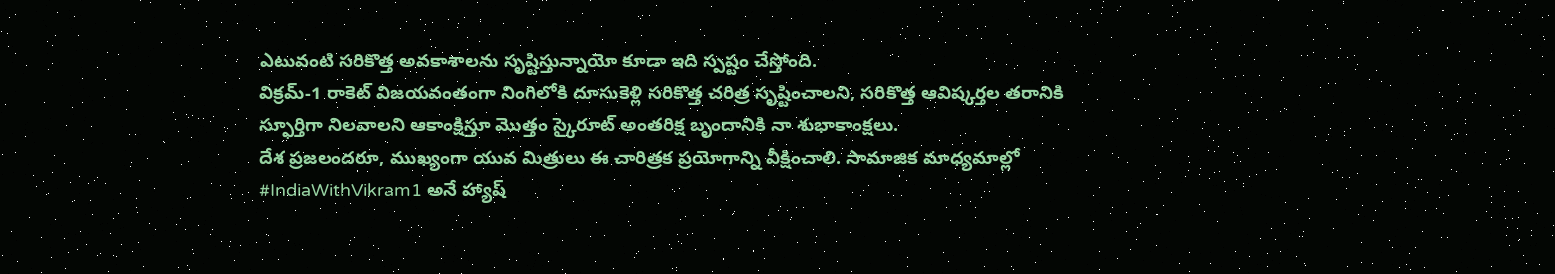ఎటువంటి సరికొత్త అవకాశాలను సృష్టిస్తున్నాయో కూడా ఇది స్పష్టం చేస్తోంది.
విక్రమ్-1 రాకెట్ విజయవంతంగా నింగిలోకి దూసుకెళ్లి సరికొత్త చరిత్ర సృష్టించాలని, సరికొత్త ఆవిష్కర్తల తరానికి స్ఫూర్తిగా నిలవాలని ఆకాంక్షిస్తూ మొత్తం స్కైరూట్ అంతరిక్ష బృందానికి నా శుభాకాంక్షలు.
దేశ ప్రజలందరూ, ముఖ్యంగా యువ మిత్రులు ఈ చారిత్రక ప్రయోగాన్ని వీక్షించాలి. సామాజిక మాధ్యమాల్లో #IndiaWithVikram1 అనే హ్యాష్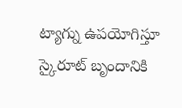ట్యాగ్ను ఉపయోగిస్తూ స్కైరూట్ బృందానికి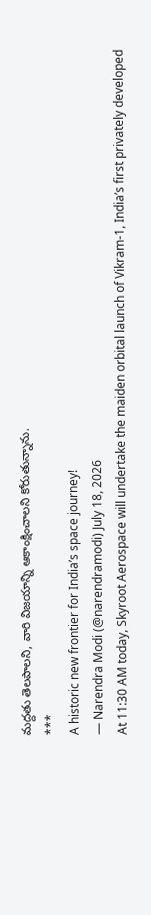మద్దతు తెలపాలని, వారి విజయాన్ని ఆకాంక్షించాలని కోరుతున్నాను.
***
A historic new frontier for India’s space journey!
— Narendra Modi (@narendramodi) July 18, 2026
At 11:30 AM today, Skyroot Aerospace will undertake the maiden orbital launch of Vikram-1, India’s first privately developed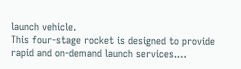launch vehicle.
This four-stage rocket is designed to provide rapid and on-demand launch services.…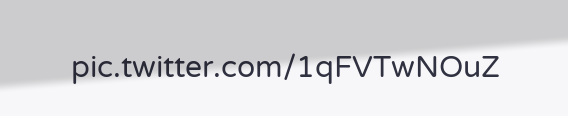pic.twitter.com/1qFVTwNOuZ